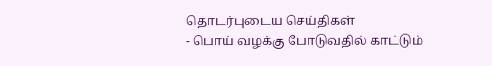தொடர்புடைய செய்திகள்
- பொய் வழக்கு போடுவதில் காட்டும்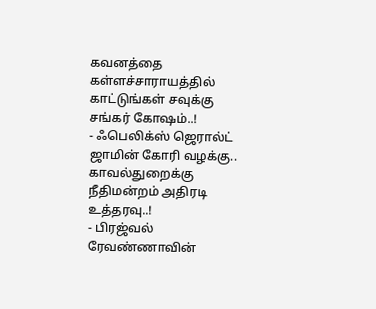கவனத்தை கள்ளச்சாராயத்தில் காட்டுங்கள் சவுக்கு சங்கர் கோஷம்..!
- ஃபெலிக்ஸ் ஜெரால்ட் ஜாமின் கோரி வழக்கு.. காவல்துறைக்கு நீதிமன்றம் அதிரடி உத்தரவு..!
- பிரஜ்வல் ரேவண்ணாவின்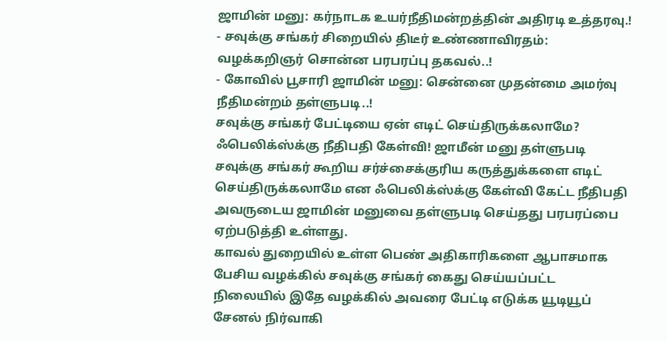ஜாமின் மனு: கர்நாடக உயர்நீதிமன்றத்தின் அதிரடி உத்தரவு.!
- சவுக்கு சங்கர் சிறையில் திடீர் உண்ணாவிரதம்: வழக்கறிஞர் சொன்ன பரபரப்பு தகவல்..!
- கோவில் பூசாரி ஜாமின் மனு: சென்னை முதன்மை அமர்வு நீதிமன்றம் தள்ளுபடி..!
சவுக்கு சங்கர் பேட்டியை ஏன் எடிட் செய்திருக்கலாமே? ஃபெலிக்ஸ்க்கு நீதிபதி கேள்வி! ஜாமீன் மனு தள்ளுபடி
சவுக்கு சங்கர் கூறிய சர்ச்சைக்குரிய கருத்துக்களை எடிட் செய்திருக்கலாமே என ஃபெலிக்ஸ்க்கு கேள்வி கேட்ட நீதிபதி அவருடைய ஜாமின் மனுவை தள்ளுபடி செய்தது பரபரப்பை ஏற்படுத்தி உள்ளது.
காவல் துறையில் உள்ள பெண் அதிகாரிகளை ஆபாசமாக பேசிய வழக்கில் சவுக்கு சங்கர் கைது செய்யப்பட்ட நிலையில் இதே வழக்கில் அவரை பேட்டி எடுக்க யூடியூப் சேனல் நிர்வாகி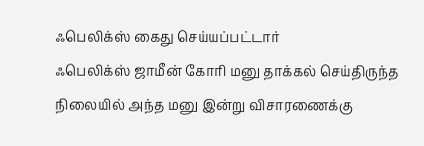ஃபெலிக்ஸ் கைது செய்யப்பட்டார்
ஃபெலிக்ஸ் ஜாமீன் கோரி மனு தாக்கல் செய்திருந்த நிலையில் அந்த மனு இன்று விசாரணைக்கு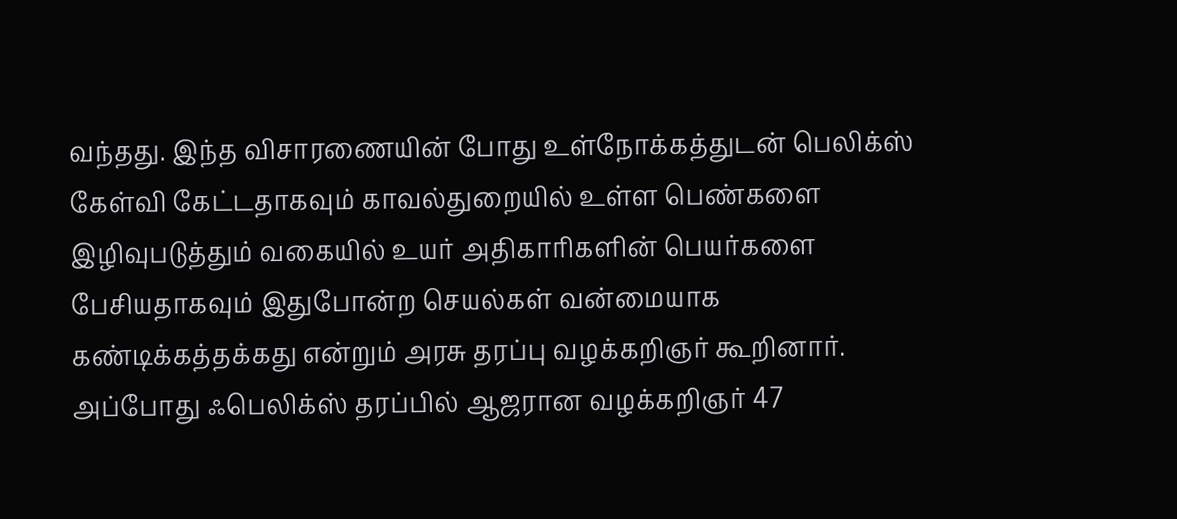வந்தது. இந்த விசாரணையின் போது உள்நோக்கத்துடன் பெலிக்ஸ் கேள்வி கேட்டதாகவும் காவல்துறையில் உள்ள பெண்களை இழிவுபடுத்தும் வகையில் உயர் அதிகாரிகளின் பெயர்களை பேசியதாகவும் இதுபோன்ற செயல்கள் வன்மையாக கண்டிக்கத்தக்கது என்றும் அரசு தரப்பு வழக்கறிஞர் கூறினார்.
அப்போது ஃபெலிக்ஸ் தரப்பில் ஆஜரான வழக்கறிஞர் 47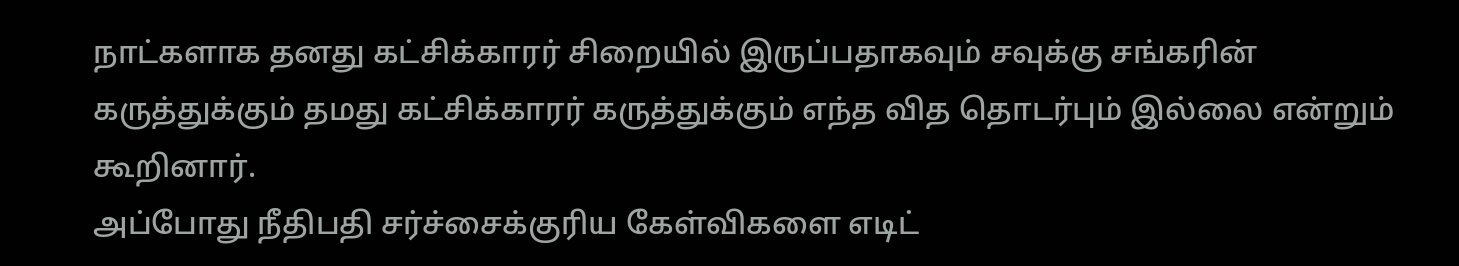நாட்களாக தனது கட்சிக்காரர் சிறையில் இருப்பதாகவும் சவுக்கு சங்கரின் கருத்துக்கும் தமது கட்சிக்காரர் கருத்துக்கும் எந்த வித தொடர்பும் இல்லை என்றும் கூறினார்.
அப்போது நீதிபதி சர்ச்சைக்குரிய கேள்விகளை எடிட்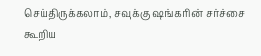செய்திருக்கலாம், சவுக்கு ஷங்கரின் சர்ச்சை கூறிய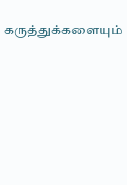கருத்துக்களையும்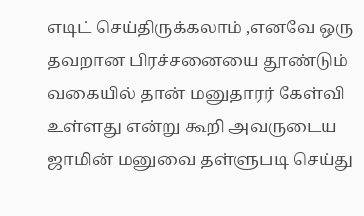எடிட் செய்திருக்கலாம் ,எனவே ஒரு தவறான பிரச்சனையை தூண்டும் வகையில் தான் மனுதாரர் கேள்வி உள்ளது என்று கூறி அவருடைய ஜாமின் மனுவை தள்ளுபடி செய்து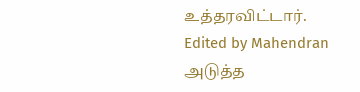உத்தரவிட்டார்.
Edited by Mahendran
அடுத்த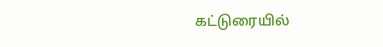கட்டுரையில்